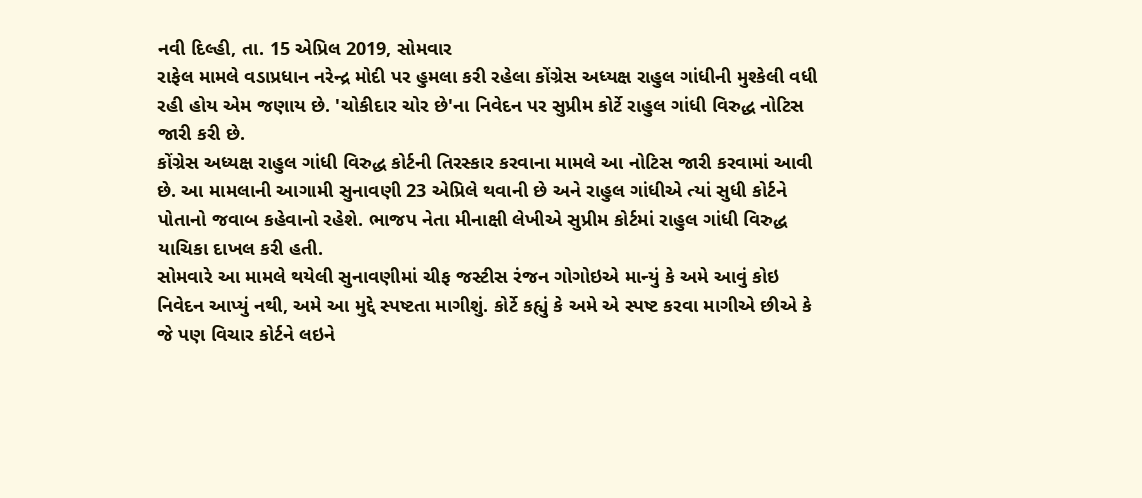નવી દિલ્હી, તા. 15 એપ્રિલ 2019, સોમવાર
રાફેલ મામલે વડાપ્રધાન નરેન્દ્ર મોદી પર હુમલા કરી રહેલા કોંગ્રેસ અધ્યક્ષ રાહુલ ગાંધીની મુશ્કેલી વધી રહી હોય એમ જણાય છે. 'ચોકીદાર ચોર છે'ના નિવેદન પર સુપ્રીમ કોર્ટે રાહુલ ગાંધી વિરુદ્ધ નોટિસ જારી કરી છે.
કોંગ્રેસ અધ્યક્ષ રાહુલ ગાંધી વિરુદ્ધ કોર્ટની તિરસ્કાર કરવાના મામલે આ નોટિસ જારી કરવામાં આવી છે. આ મામલાની આગામી સુનાવણી 23 એપ્રિલે થવાની છે અને રાહુલ ગાંધીએ ત્યાં સુધી કોર્ટને પોતાનો જવાબ કહેવાનો રહેશે. ભાજપ નેતા મીનાક્ષી લેખીએ સુપ્રીમ કોર્ટમાં રાહુલ ગાંધી વિરુદ્ધ યાચિકા દાખલ કરી હતી.
સોમવારે આ મામલે થયેલી સુનાવણીમાં ચીફ જસ્ટીસ રંજન ગોગોઇએ માન્યું કે અમે આવું કોઇ નિવેદન આપ્યું નથી, અમે આ મુદ્દે સ્પષ્ટતા માગીશું. કોર્ટે કહ્યું કે અમે એ સ્પષ્ટ કરવા માગીએ છીએ કે જે પણ વિચાર કોર્ટને લઇને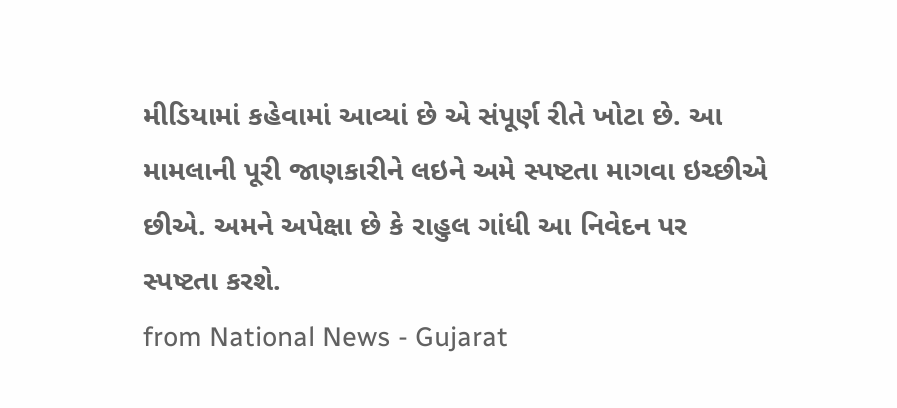મીડિયામાં કહેવામાં આવ્યાં છે એ સંપૂર્ણ રીતે ખોટા છે. આ મામલાની પૂરી જાણકારીને લઇને અમે સ્પષ્ટતા માગવા ઇચ્છીએ છીએ. અમને અપેક્ષા છે કે રાહુલ ગાંધી આ નિવેદન પર સ્પષ્ટતા કરશે.
from National News - Gujarat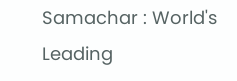Samachar : World's Leading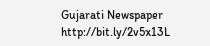Gujarati Newspaper http://bit.ly/2v5x13L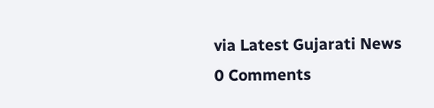via Latest Gujarati News
0 Comments